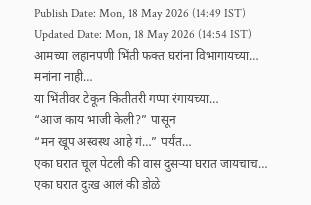Publish Date: Mon, 18 May 2026 (14:49 IST)
Updated Date: Mon, 18 May 2026 (14:54 IST)
आमच्या लहानपणी भिंती फक्त घरांना विभागायच्या…
मनांना नाही…
या भिंतीवर टेकून कितीतरी गप्पा रंगायच्या…
“आज काय भाजी केली?” पासून
“मन खूप अस्वस्थ आहे गं…” पर्यंत…
एका घरात चूल पेटली की वास दुसऱ्या घरात जायचाच…
एका घरात दुःख आलं की डोळे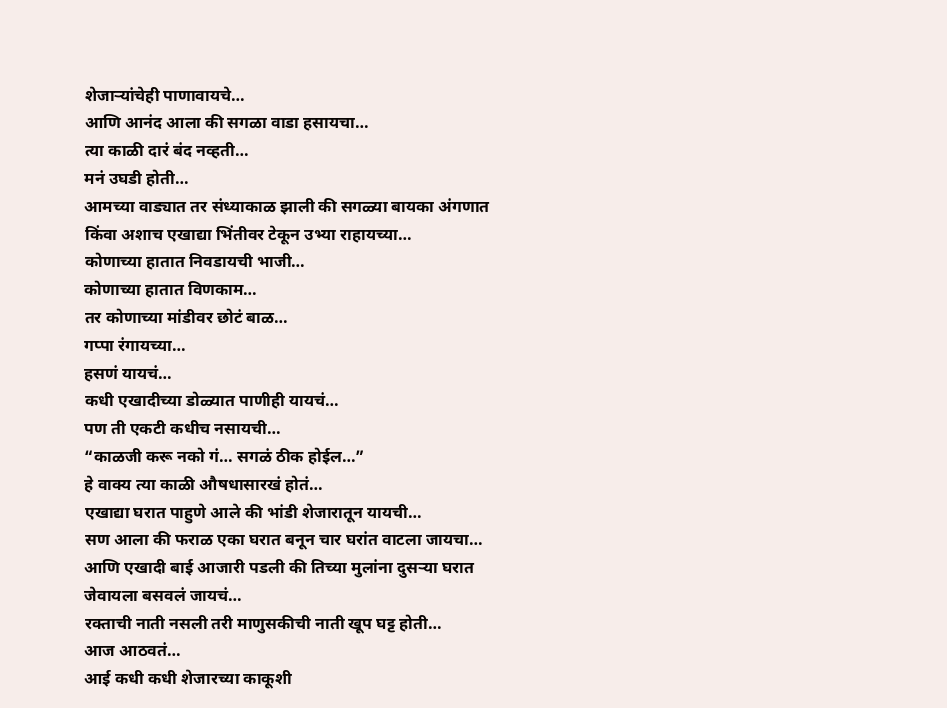शेजाऱ्यांचेही पाणावायचे…
आणि आनंद आला की सगळा वाडा हसायचा…
त्या काळी दारं बंद नव्हती…
मनं उघडी होती…
आमच्या वाड्यात तर संध्याकाळ झाली की सगळ्या बायका अंगणात किंवा अशाच एखाद्या भिंतीवर टेकून उभ्या राहायच्या…
कोणाच्या हातात निवडायची भाजी…
कोणाच्या हातात विणकाम…
तर कोणाच्या मांडीवर छोटं बाळ…
गप्पा रंगायच्या…
हसणं यायचं…
कधी एखादीच्या डोळ्यात पाणीही यायचं…
पण ती एकटी कधीच नसायची…
“काळजी करू नको गं… सगळं ठीक होईल…”
हे वाक्य त्या काळी औषधासारखं होतं…
एखाद्या घरात पाहुणे आले की भांडी शेजारातून यायची…
सण आला की फराळ एका घरात बनून चार घरांत वाटला जायचा…
आणि एखादी बाई आजारी पडली की तिच्या मुलांना दुसऱ्या घरात जेवायला बसवलं जायचं…
रक्ताची नाती नसली तरी माणुसकीची नाती खूप घट्ट होती…
आज आठवतं…
आई कधी कधी शेजारच्या काकूशी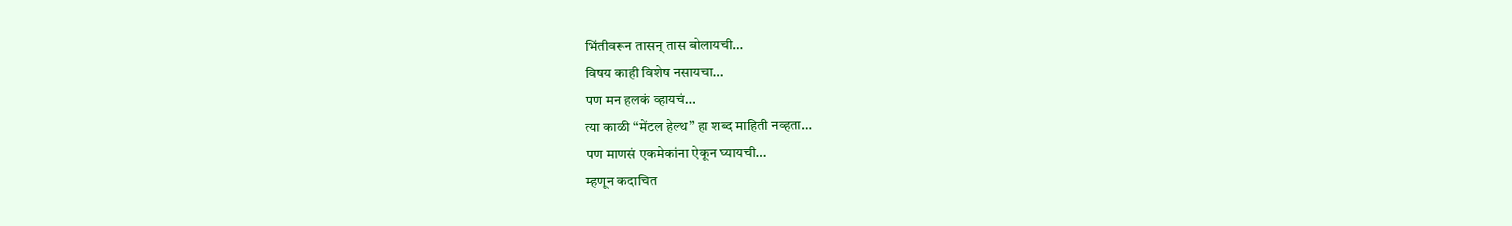भिंतीवरून तासन् तास बोलायची…
विषय काही विशेष नसायचा…
पण मन हलकं व्हायचं…
त्या काळी “मेंटल हेल्थ” हा शब्द माहिती नव्हता…
पण माणसं एकमेकांना ऐकून घ्यायची…
म्हणून कदाचित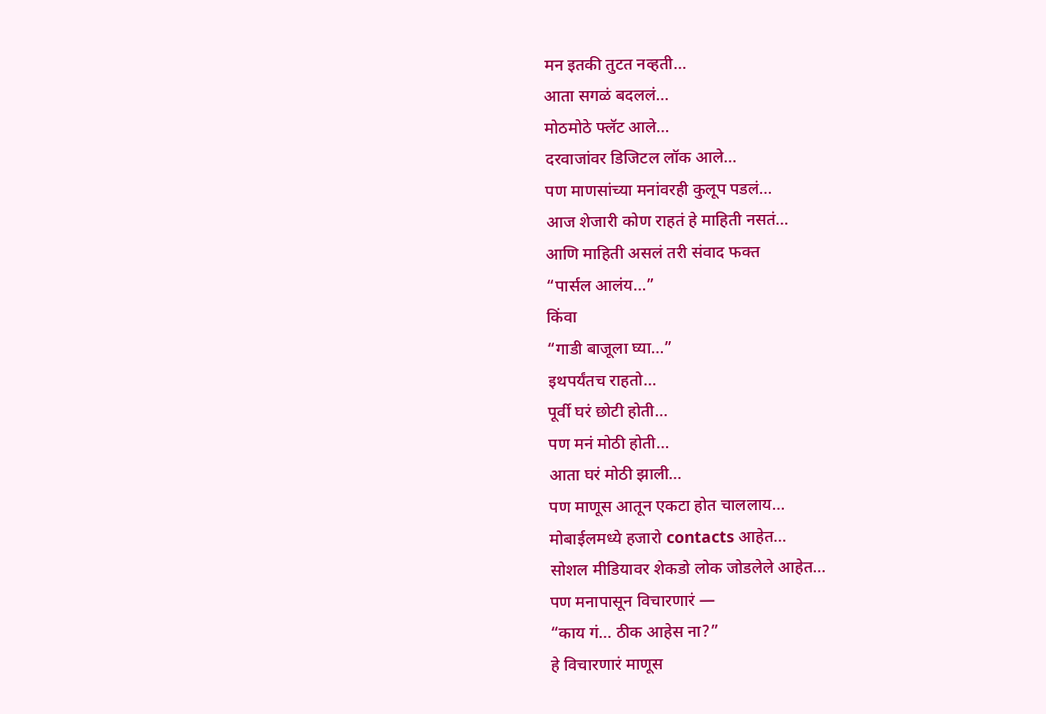मन इतकी तुटत नव्हती…
आता सगळं बदललं…
मोठमोठे फ्लॅट आले…
दरवाजांवर डिजिटल लॉक आले…
पण माणसांच्या मनांवरही कुलूप पडलं…
आज शेजारी कोण राहतं हे माहिती नसतं…
आणि माहिती असलं तरी संवाद फक्त
“पार्सल आलंय…”
किंवा
“गाडी बाजूला घ्या…”
इथपर्यंतच राहतो…
पूर्वी घरं छोटी होती…
पण मनं मोठी होती…
आता घरं मोठी झाली…
पण माणूस आतून एकटा होत चाललाय…
मोबाईलमध्ये हजारो contacts आहेत…
सोशल मीडियावर शेकडो लोक जोडलेले आहेत…
पण मनापासून विचारणारं —
“काय गं… ठीक आहेस ना?”
हे विचारणारं माणूस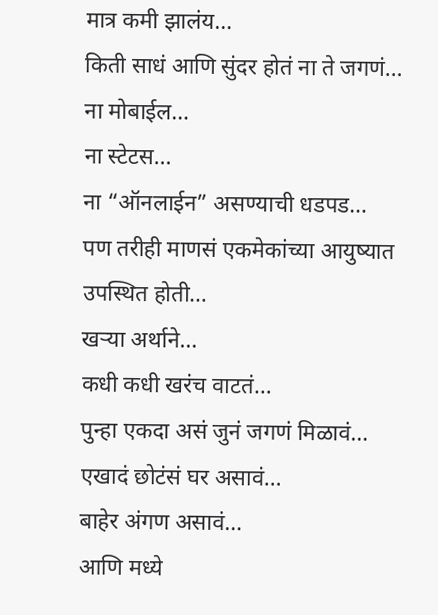मात्र कमी झालंय…
किती साधं आणि सुंदर होतं ना ते जगणं…
ना मोबाईल…
ना स्टेटस…
ना “ऑनलाईन” असण्याची धडपड…
पण तरीही माणसं एकमेकांच्या आयुष्यात उपस्थित होती…
खऱ्या अर्थाने…
कधी कधी खरंच वाटतं…
पुन्हा एकदा असं जुनं जगणं मिळावं…
एखादं छोटंसं घर असावं…
बाहेर अंगण असावं…
आणि मध्ये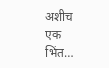अशीच एक भिंत…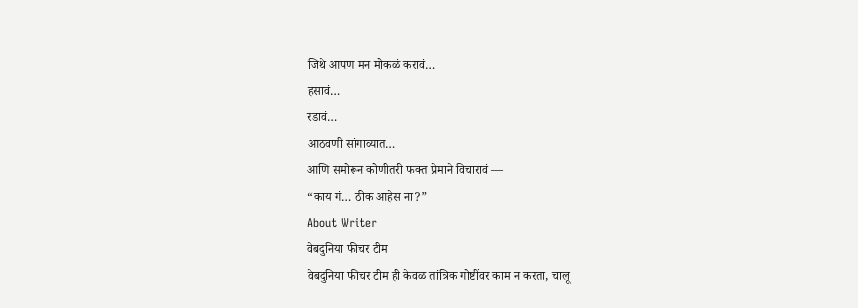जिथे आपण मन मोकळं करावं…
हसावं…
रडावं…
आठवणी सांगाव्यात…
आणि समोरून कोणीतरी फक्त प्रेमाने विचारावं —
“काय गं… ठीक आहेस ना?”
About Writer
वेबदुनिया फीचर टीम
वेबदुनिया फीचर टीम ही केवळ तांत्रिक गोष्टींवर काम न करता, चालू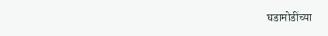घडामोडींच्या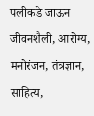पलीकडे जाऊन जीवनशैली, आरोग्य, मनोरंजन, तंत्रज्ञान, साहित्य,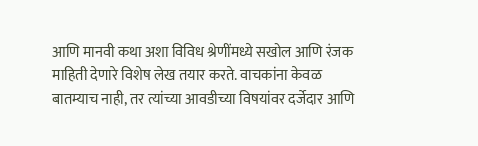आणि मानवी कथा अशा विविध श्रेणींमध्ये सखोल आणि रंजक माहिती देणारे विशेष लेख तयार करते. वाचकांना केवळ बातम्याच नाही, तर त्यांच्या आवडीच्या विषयांवर दर्जेदार आणि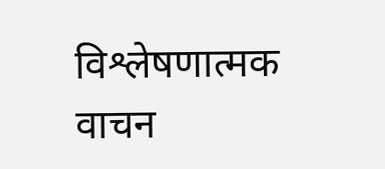विश्लेषणात्मक वाचन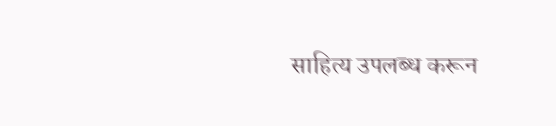साहित्य उपलब्ध करून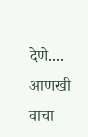देणे....
आणखी वाचा